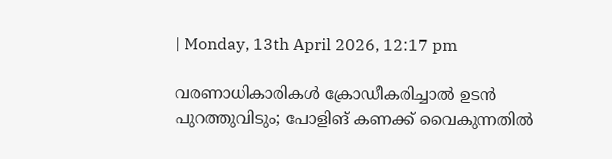| Monday, 13th April 2026, 12:17 pm

വരണാധികാരികൾ ക്രോഡീകരിച്ചാൽ ഉടൻ പുറത്തുവിടും; പോളിങ് കണക്ക് വൈകുന്നതിൽ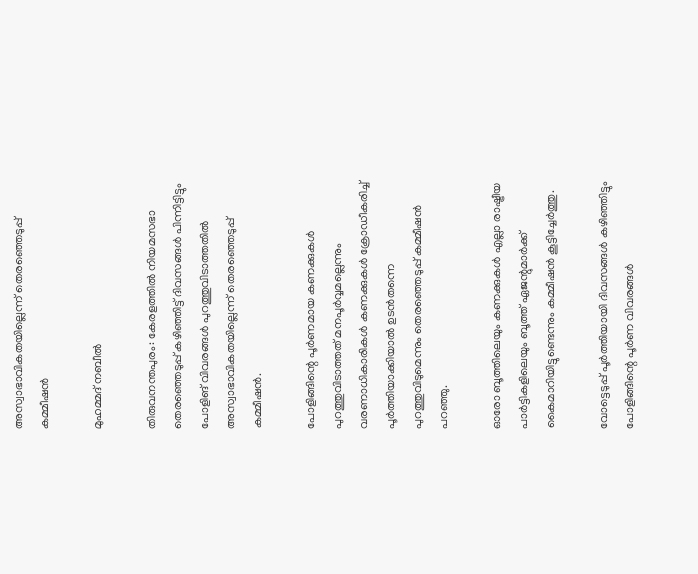അസ്വാഭാവികതയില്ലെന്ന് തെരഞ്ഞെടുപ്പ് കമ്മീഷൻ

മുഹമ്മദ് നബീല്‍

തിരുവനന്തപുരം: കേരളത്തിൽ നിയമസഭാ തെരഞ്ഞെടുപ്പ് കഴിഞ്ഞിട്ട് ദിവസങ്ങൾ പിന്നിട്ടിട്ടും പോളിങ് വിവരങ്ങൾ പുറത്തുവിടാത്തതിൽ അസ്വാഭാവികതയില്ലെന്ന് തെരഞ്ഞെടുപ്പ് കമ്മീഷൻ.

പോളിങ്ങിന്റെ പൂർണമായ കണക്കുകൾ പുറത്തുവിടാത്തത് മനപൂർവ്വമല്ലെന്നും വരണാധികാരികൾ കണക്കുകൾ ക്രോഡീകരിച്ച് പൂർത്തിയാക്കിയാൽ ഉടൻതന്നെ പുറത്തുവിടുമെന്നും തെരഞ്ഞെടുപ്പ് കമ്മീഷൻ പറഞ്ഞു.

ഓരോ ബൂത്തിലെയും കണക്കുകൾ എല്ലാ രാഷ്ട്രീയ പാർട്ടികളിലെയും ബൂത്ത് ഏജന്റുമാർക്ക് കൈമാറിയിട്ടുണ്ടെന്നും കമ്മീഷൻ കൂട്ടിച്ചേർത്തു.

വോട്ടെടുപ്പ് പൂർത്തിയായി ദിവസങ്ങൾ കഴിഞ്ഞിട്ടും പോളിങ്ങിന്റെ പൂർണ വിവരങ്ങൾ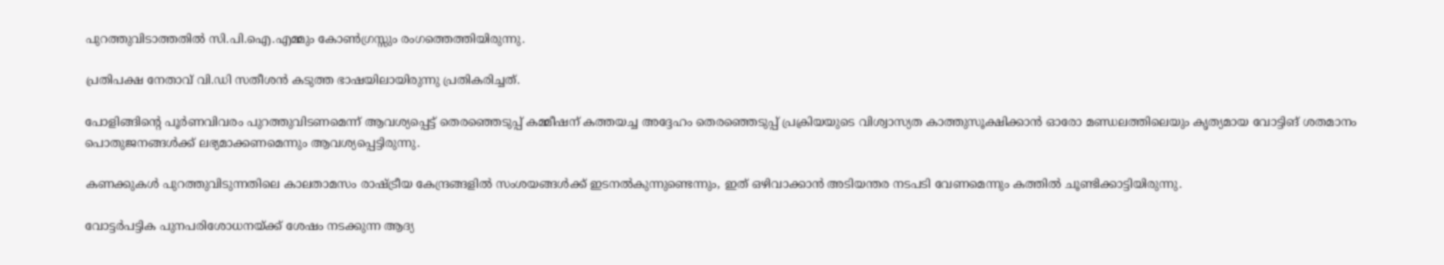പുറത്തുവിടാത്തതിൽ സി.പി.ഐ.എമ്മും കോൺഗ്രസ്സും രംഗത്തെത്തിയിരുന്നു.

പ്രതിപക്ഷ നേതാവ് വി.ഡി സതീശൻ കടുത്ത ഭാഷയിലായിരുന്നു പ്രതികരിച്ചത്.

പോളിങ്ങിന്റെ പൂർണവിവരം പുറത്തുവിടണമെന്ന് ആവശ്യപ്പെട്ട് തെരഞ്ഞെടുപ്പ് കമ്മീഷന് കത്തയച്ച അദ്ദേഹം തെരഞ്ഞെടുപ്പ് പ്രക്രിയയുടെ വിശ്വാസ്യത കാത്തുസൂക്ഷിക്കാൻ ഓരോ മണ്ഡലത്തിലെയും കൃത്യമായ വോട്ടിങ് ശതമാനം പൊതുജനങ്ങൾക്ക് ലഭ്യമാക്കണമെന്നും ആവശ്യപ്പെട്ടിരുന്നു.

കണക്കുകൾ പുറത്തുവിടുന്നതിലെ കാലതാമസം രാഷ്ട്രീയ കേന്ദ്രങ്ങളിൽ സംശയങ്ങൾക്ക് ഇടനൽകുന്നുണ്ടെന്നും, ഇത് ഒഴിവാക്കാൻ അടിയന്തര നടപടി വേണമെന്നും കത്തിൽ ചൂണ്ടിക്കാട്ടിയിരുന്നു.

വോട്ടർപട്ടിക പുനപരിശോധനയ്ക്ക് ശേഷം നടക്കുന്ന ആദ്യ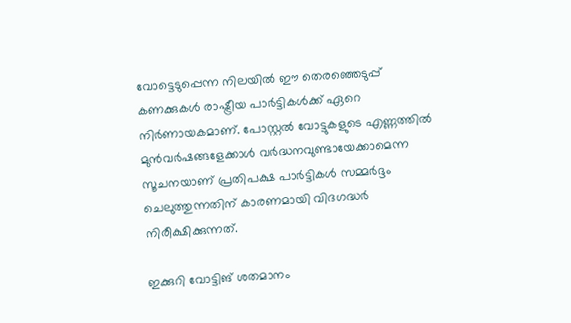വോട്ടെടുപ്പെന്ന നിലയിൽ ഈ തെരഞ്ഞെടുപ്പ് കണക്കുകൾ രാഷ്ട്രീയ പാർട്ടികൾക്ക് ഏറെ നിർണായകമാണ്. പോസ്റ്റൽ വോട്ടുകളുടെ എണ്ണത്തിൽ മുൻവർഷങ്ങളേക്കാൾ വർദ്ധനവുണ്ടായേക്കാമെന്ന സൂചനയാണ് പ്രതിപക്ഷ പാർട്ടികൾ സമ്മർദ്ദം ചെലുത്തുന്നതിന് കാരണമായി വിദഗദ്ധർ നിരീക്ഷിക്കുന്നത്.

ഇക്കുറി വോട്ടിങ് ശതമാനം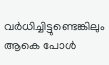വർധിച്ചിട്ടുണ്ടെങ്കിലും ആകെ പോൾ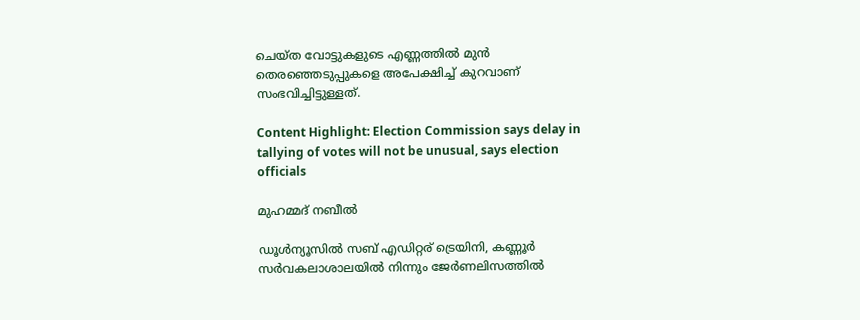ചെയ്ത വോട്ടുകളുടെ എണ്ണത്തിൽ മുൻ തെരഞ്ഞെടുപ്പുകളെ അപേക്ഷിച്ച് കുറവാണ് സംഭവിച്ചിട്ടുള്ളത്.

Content Highlight: Election Commission says delay in tallying of votes will not be unusual, says election officials

മുഹമ്മദ് നബീല്‍

ഡൂള്‍ന്യൂസില്‍ സബ് എഡിറ്റര് ട്രെയിനി, കണ്ണൂർ സര്‍വകലാശാലയില്‍ നിന്നും ജേര്‍ണലിസത്തില്‍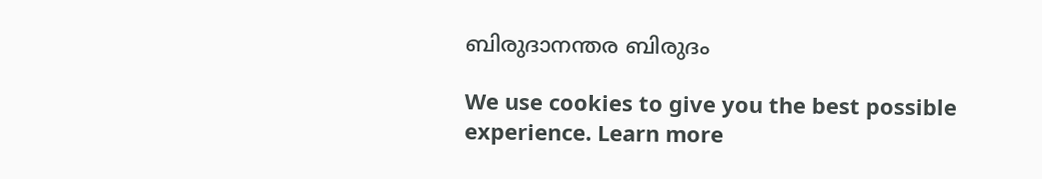ബിരുദാനന്തര ബിരുദം

We use cookies to give you the best possible experience. Learn more